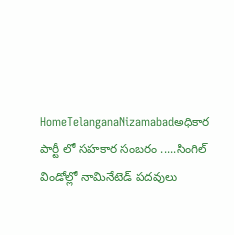HomeTelanganaNizamabadఅధికార పార్టీ లో సహకార సంబరం .....సింగిల్ విండోల్లో నామినేటెడ్ పదవులు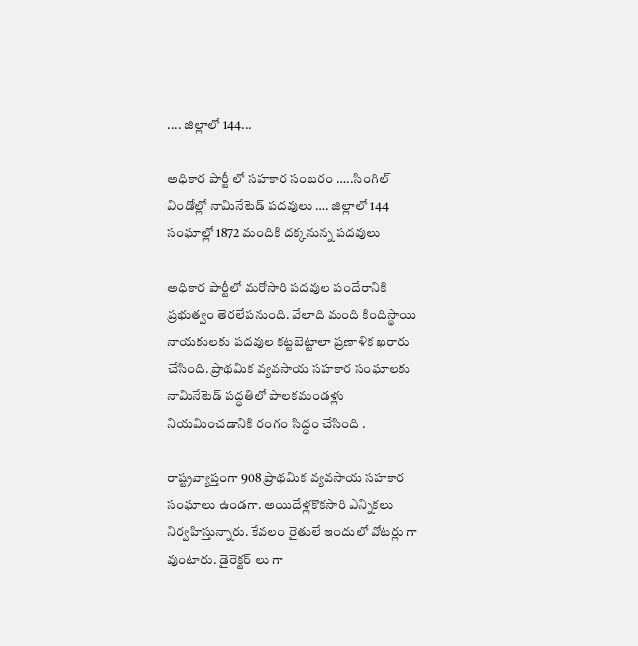.... జిల్లాలో 144...

అధికార పార్టీ లో సహకార సంబరం …..సింగిల్ విండోల్లో నామినేటెడ్ పదవులు …. జిల్లాలో 144 సంఘాల్లో 1872 మందికి దక్కనున్న పదవులు

అధికార పార్టీలో మరోసారి పదవుల పందేరానికి ప్రభుత్వం తెరలేపనుంది. వేలాది మంది కిందిస్థాయి నాయకులకు పదవుల కట్టబెట్టాలా ప్రణాళిక ఖరారు చేసింది. ప్రాథమిక వ్యవసాయ సహకార సంఘాలకు నామినేటెడ్‌ పద్ధతిలో పాలకమండళ్లు నియమించడానికి రంగం సిద్ధం చేసింది .

రాష్ట్రవ్యాప్తంగా 908 ప్రాథమిక వ్యవసాయ సహకార సంఘాలు ఉండగా. అయిదేళ్లకొకసారి ఎన్నికలు నిర్వహిస్తున్నారు. కేవలం రైతులే ఇందులో వోటర్లు గా వుంటారు. డైరెక్టర్ లు గా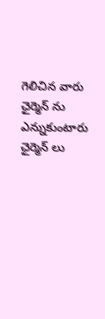గెలిచిన వారు ఛైర్మెన్ ను ఎన్నుకుంటారు ఛైర్మెన్ లు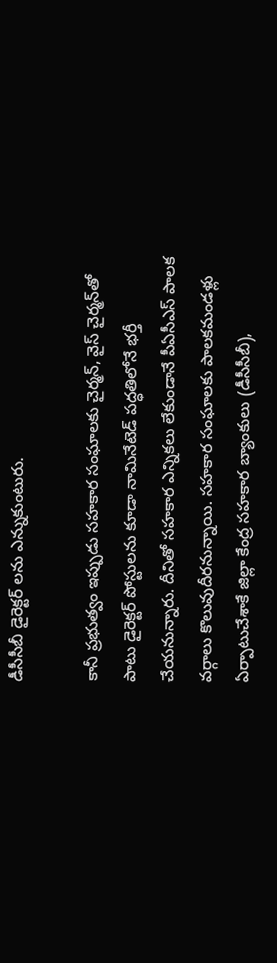డీసీసీబీ డైరెక్టర్ లను ఎన్నుకుంటురు.

కానీ ప్రభుత్వం ఇప్పుడు సహకార సంఘాలకు చైర్మన్‌, వైస్‌ చైర్మన్‌తో పాటు డైరెక్టర్‌ పోస్టులను కూడా నామినేటెడ్‌ పద్ధతిలోనే భర్తీ చేయనున్నారు. దీనితో సహకార ఎన్నికలు లేకుండానే పీఏసీఎస్ పాలక వర్గాలు కొలువుదీరనున్నాయి. సహకార సంఘాలకు పాలకమండళ్లు ఏర్పాటుచేశాకే జిల్లా కేంద్ర సహకార బ్యాంకులు (డీసీసీబీ),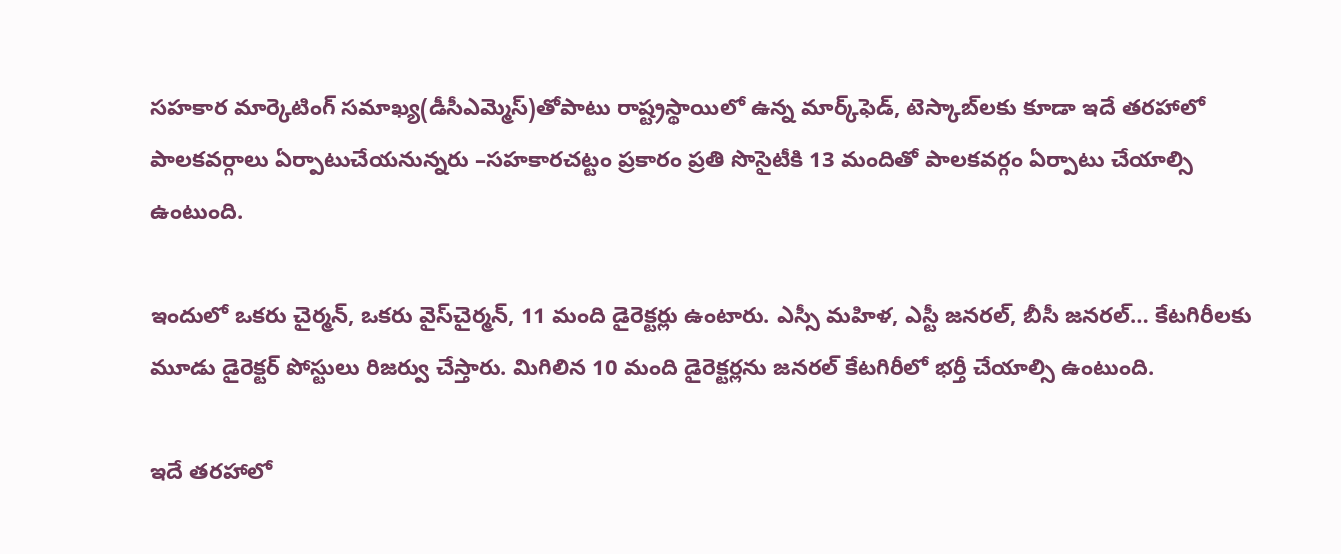సహకార మార్కెటింగ్‌ సమాఖ్య(డీసీఎమ్మెస్‌)తోపాటు రాష్ట్రస్థాయిలో ఉన్న మార్క్‌ఫెడ్‌, టెస్కాబ్‌లకు కూడా ఇదే తరహాలో పాలకవర్గాలు ఏర్పాటుచేయనున్నరు –సహకారచట్టం ప్రకారం ప్రతి సొసైటీకి 13 మందితో పాలకవర్గం ఏర్పాటు చేయాల్సి ఉంటుంది.

ఇందులో ఒకరు చైర్మన్‌, ఒకరు వైస్‌చైర్మన్‌, 11 మంది డైరెక్టర్లు ఉంటారు. ఎస్సీ మహిళ, ఎస్టీ జనరల్‌, బీసీ జనరల్‌… కేటగిరీలకు మూడు డైరెక్టర్‌ పోస్టులు రిజర్వు చేస్తారు. మిగిలిన 10 మంది డైరెక్టర్లను జనరల్‌ కేటగిరీలో భర్తీ చేయాల్సి ఉంటుంది.

ఇదే తరహాలో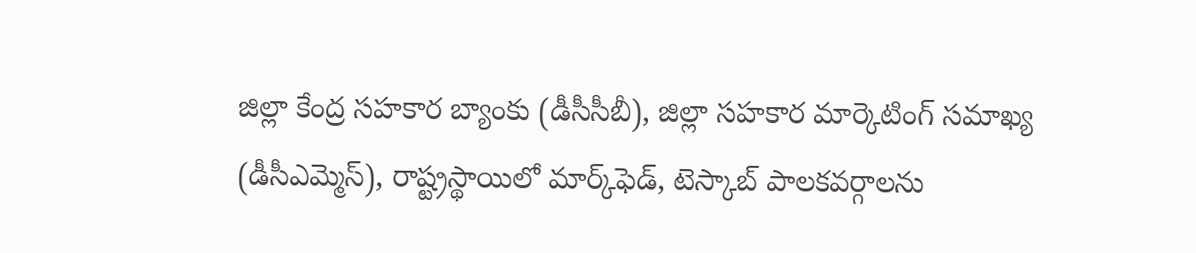జిల్లా కేంద్ర సహకార బ్యాంకు (డీసీసీబీ), జిల్లా సహకార మార్కెటింగ్‌ సమాఖ్య (డీసీఎమ్మెస్‌), రాష్ట్రస్థాయిలో మార్క్‌ఫెడ్‌, టెస్కాబ్‌ పాలకవర్గాలను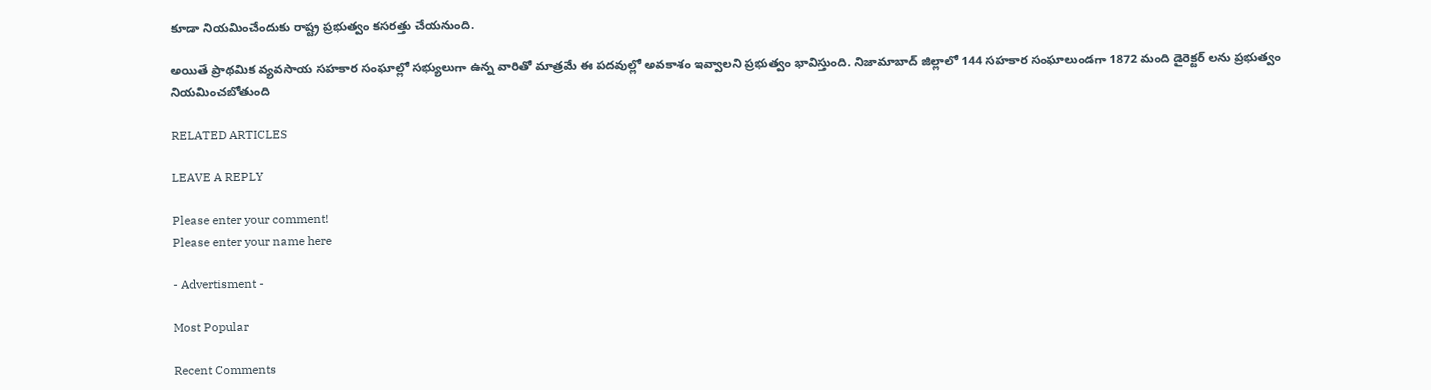కూడా నియమించేందుకు రాష్ట్ర ప్రభుత్వం కసరత్తు చేయనుంది.

అయితే ప్రాథమిక వ్యవసాయ సహకార సంఘాల్లో సభ్యులుగా ఉన్న వారితో మాత్రమే ఈ పదవుల్లో అవకాశం ఇవ్వాలని ప్రభుత్వం భావిస్తుంది. నిజామాబాద్ జిల్లాలో 144 సహకార సంఘాలుండగా 1872 మంది డైరెక్టర్ లను ప్రభుత్వం నియమించబోతుంది

RELATED ARTICLES

LEAVE A REPLY

Please enter your comment!
Please enter your name here

- Advertisment -

Most Popular

Recent Comments